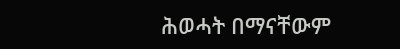ሕወሓት በማናቸውም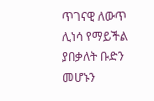ጥገናዊ ለውጥ ሊነሳ የማይችል ያበቃለት ቡድን መሆኑን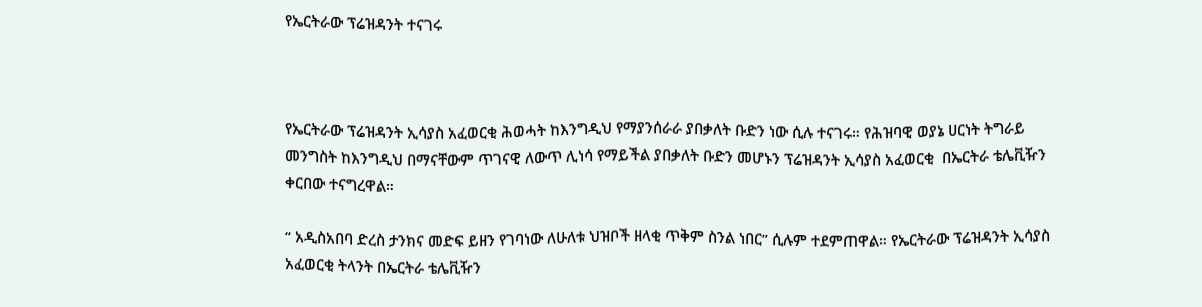የኤርትራው ፕሬዝዳንት ተናገሩ



የኤርትራው ፕሬዝዳንት ኢሳያስ አፈወርቂ ሕወሓት ከእንግዲህ የማያንሰራራ ያበቃለት ቡድን ነው ሲሉ ተናገሩ። የሕዝባዊ ወያኔ ሀርነት ትግራይ መንግስት ከእንግዲህ በማናቸውም ጥገናዊ ለውጥ ሊነሳ የማይችል ያበቃለት ቡድን መሆኑን ፕሬዝዳንት ኢሳያስ አፈወርቂ  በኤርትራ ቴሌቪዥን ቀርበው ተናግረዋል።

“ አዲስአበባ ድረስ ታንክና መድፍ ይዘን የገባነው ለሁለቱ ህዝቦች ዘላቂ ጥቅም ስንል ነበር” ሲሉም ተደምጠዋል። የኤርትራው ፕሬዝዳንት ኢሳያስ አፈወርቂ ትላንት በኤርትራ ቴሌቪዥን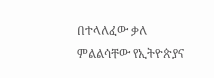በተላለፈው ቃለ ምልልሳቸው የኢትዮጵያና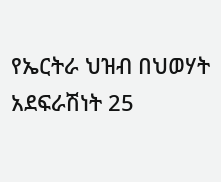የኤርትራ ህዝብ በህወሃት አደፍራሽነት 25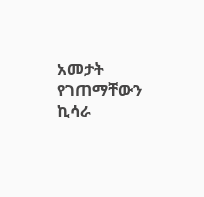አመታት የገጠማቸውን ኪሳራ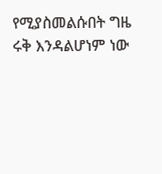የሚያስመልሱበት ግዜ ሩቅ እንዳልሆነም ነው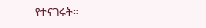የተናገሩት።